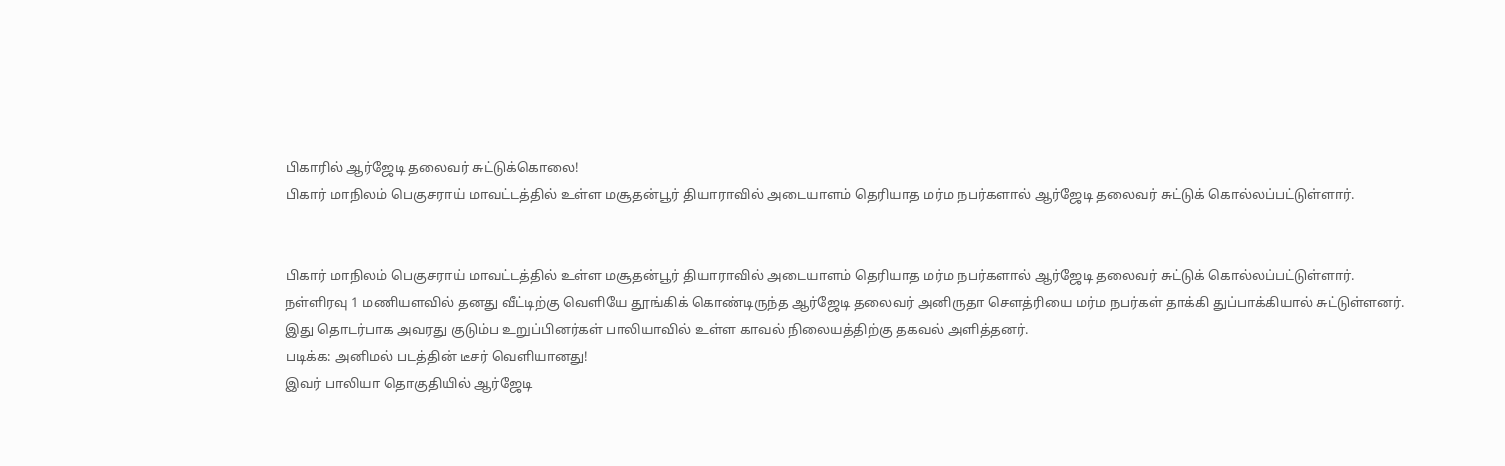பிகாரில் ஆர்ஜேடி தலைவர் சுட்டுக்கொலை!
பிகார் மாநிலம் பெகுசராய் மாவட்டத்தில் உள்ள மசூதன்பூர் தியாராவில் அடையாளம் தெரியாத மர்ம நபர்களால் ஆர்ஜேடி தலைவர் சுட்டுக் கொல்லப்பட்டுள்ளார்.


பிகார் மாநிலம் பெகுசராய் மாவட்டத்தில் உள்ள மசூதன்பூர் தியாராவில் அடையாளம் தெரியாத மர்ம நபர்களால் ஆர்ஜேடி தலைவர் சுட்டுக் கொல்லப்பட்டுள்ளார்.
நள்ளிரவு 1 மணியளவில் தனது வீட்டிற்கு வெளியே தூங்கிக் கொண்டிருந்த ஆர்ஜேடி தலைவர் அனிருதா சௌத்ரியை மர்ம நபர்கள் தாக்கி துப்பாக்கியால் சுட்டுள்ளனர்.
இது தொடர்பாக அவரது குடும்ப உறுப்பினர்கள் பாலியாவில் உள்ள காவல் நிலையத்திற்கு தகவல் அளித்தனர்.
படிக்க: அனிமல் படத்தின் டீசர் வெளியானது!
இவர் பாலியா தொகுதியில் ஆர்ஜேடி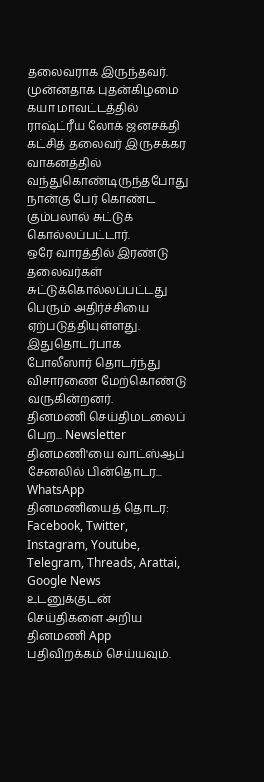தலைவராக இருந்தவர். முன்னதாக புதன்கிழமை கயா மாவட்டத்தில் ராஷ்ட்ரீய லோக் ஜனசக்தி கட்சித் தலைவர் இருசக்கர வாகனத்தில் வந்துகொண்டிருந்தபோது நான்கு பேர் கொண்ட கும்பலால் சுட்டுக் கொல்லப்பட்டார்.
ஒரே வாரத்தில் இரண்டு தலைவர்கள் சுட்டுக்கொல்லப்பட்டது பெரும் அதிர்ச்சியை ஏற்படுத்தியுள்ளது. இதுதொடர்பாக போலீஸார் தொடர்ந்து விசாரணை மேற்கொண்டு வருகின்றனர்.
தினமணி செய்திமடலைப் பெற... Newsletter
தினமணி'யை வாட்ஸ்ஆப் சேனலில் பின்தொடர... WhatsApp
தினமணியைத் தொடர: Facebook, Twitter, Instagram, Youtube, Telegram, Threads, Arattai, Google News
உடனுக்குடன் செய்திகளை அறிய தினமணி App பதிவிறக்கம் செய்யவும்.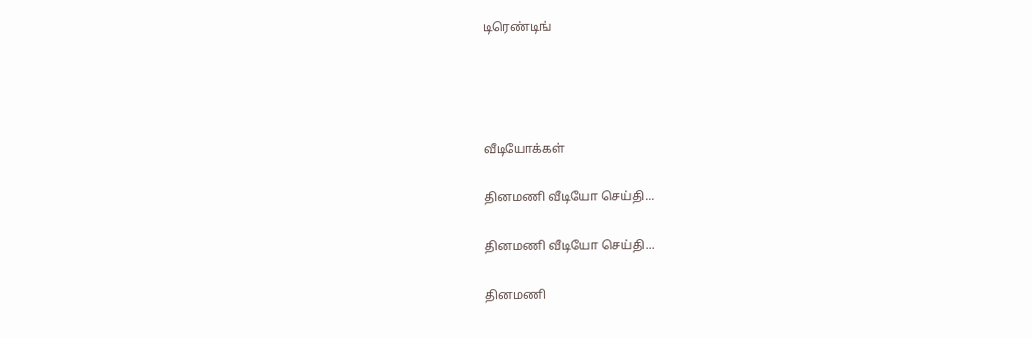டிரெண்டிங்




வீடியோக்கள்

தினமணி வீடியோ செய்தி...

தினமணி வீடியோ செய்தி...

தினமணி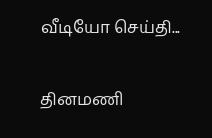வீடியோ செய்தி...

தினமணி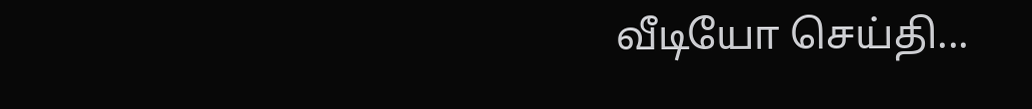வீடியோ செய்தி...